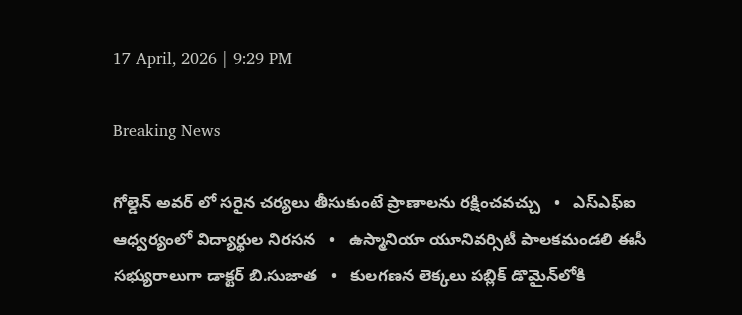17 April, 2026 | 9:29 PM

Breaking News

గోల్డెన్ అవర్ లో సరైన చర్యలు తీసుకుంటే ప్రాణాలను రక్షించవచ్చు   •   ఎస్ఎఫ్ఐ ఆధ్వర్యంలో విద్యార్థుల నిరసన   •   ఉస్మానియా యూనివర్సిటీ పాలకమండలి ఈసీ సభ్యురాలుగా డాక్టర్ బి.సుజాత   •   కులగణన లెక్కలు పబ్లిక్ డొమైన్‌లోకి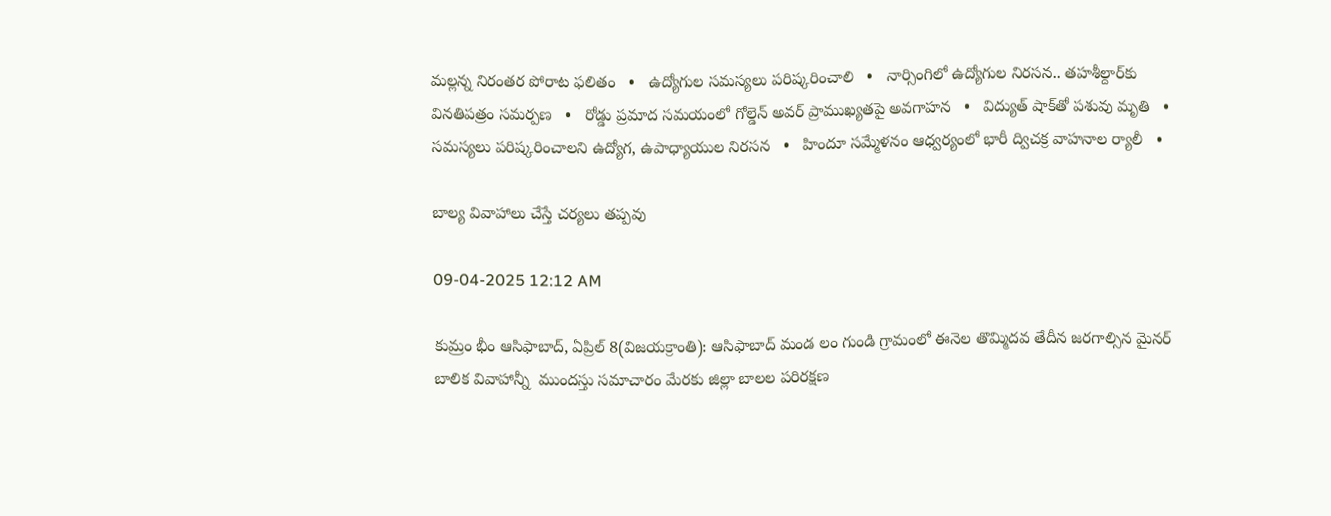మల్లన్న నిరంతర పోరాట ఫలితం   •   ఉద్యోగుల సమస్యలు పరిష్కరించాలి   •   నార్సింగిలో ఉద్యోగుల నిరసన.. తహశీల్దార్‌కు వినతిపత్రం సమర్పణ   •   రోడ్డు ప్రమాద సమయంలో గోల్డెన్ అవర్ ప్రాముఖ్యతపై అవగాహన   •   విద్యుత్ షాక్‌తో పశువు మృతి   •   సమస్యలు పరిష్కరించాలని ఉద్యోగ, ఉపాధ్యాయుల నిరసన   •   హిందూ సమ్మేళనం ఆధ్వర్యంలో భారీ ద్విచక్ర వాహనాల ర్యాలీ   •

బాల్య వివాహాలు చేస్తే చర్యలు తప్పవు

09-04-2025 12:12 AM

కుమ్రం భీం ఆసిఫాబాద్, ఏప్రిల్ 8(విజయక్రాంతి): ఆసిఫాబాద్ మండ లం గుండి గ్రామంలో ఈనెల తొమ్మిదవ తేదీన జరగాల్సిన మైనర్ బాలిక వివాహాన్నీ  ముందస్తు సమాచారం మేరకు జిల్లా బాలల పరిరక్షణ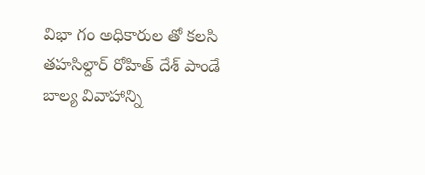విభా గం అధికారుల తో కలసి తహసిల్దార్ రోహిత్ దేశ్ పాండే  బాల్య వివాహాన్ని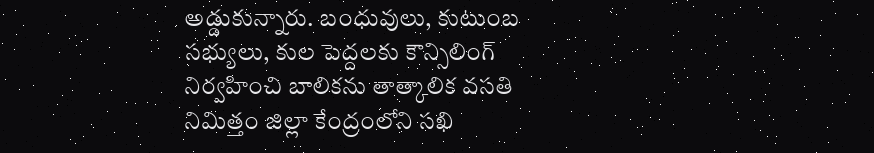అడ్డుకున్నారు. బంధువులు, కుటుంబ సభ్యులు, కుల పెద్దలకు కౌన్సిలింగ్ నిర్వహించి బాలికను తాత్కాలిక వసతి నిమిత్తం జిల్లా కేంద్రంలోని సఖి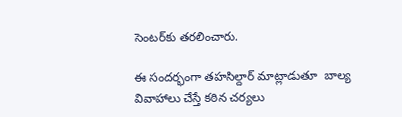సెంటర్‌కు తరలించారు.

ఈ సందర్భంగా తహసిల్దార్ మాట్లాడుతూ  బాల్య వివాహాలు చేస్తే కఠిన చర్యలు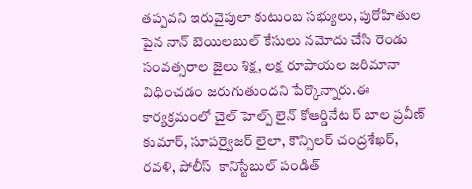తప్పవని ఇరువైపులా కుటుంబ సభ్యులు, పురోహితుల పైన నాన్ బెయిలబుల్ కేసులు నమోదు చేసి రెండు సంవత్సరాల జైలు శిక్ష, లక్ష రూపాయల జరిమానా విధించడం జరుగుతుందని పేర్కొన్నారు.ఈ కార్యక్రమంలో చైల్ హెల్ప్ లైన్ కోఆర్డినేట ర్ బాల ప్రవీణ్ కుమార్, సూపర్వైజర్ లైలా, కౌన్సిలర్ చంద్రశేఖర్, రవళి, పోలీస్  కానిస్టేబుల్ పండిత్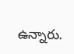ఉన్నారు.